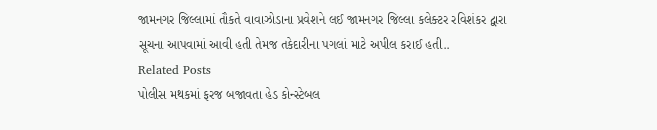જામનગર જિલ્લામાં તૌકતે વાવાઝોડાના પ્રવેશને લઈ જામનગર જિલ્લા કલેક્ટર રવિશંકર દ્વારા સૂચના આપવામાં આવી હતી તેમજ તકેદારીના પગલાં માટે અપીલ કરાઈ હતી..
Related Posts
પોલીસ મથકમાં ફરજ બજાવતા હેડ કોન્સ્ટેબલ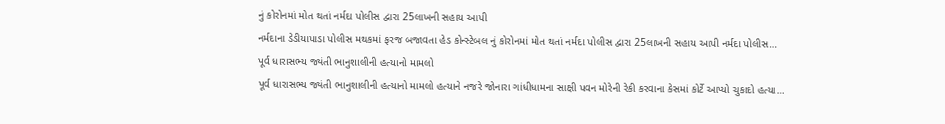નું કોરોનમાં મોત થતાં નર્મદા પોલીસ દ્વારા 25લાખની સહાય આપી
નર્મદાના ડેડીયાપાડા પોલીસ મથકમાં ફરજ બજાવતા હેડ કોન્સ્ટેબલ નું કોરોનમાં મોત થતાં નર્મદા પોલીસ દ્વારા 25લાખની સહાય આપી નર્મદા પોલીસ…
પૂર્વ ધારાસભ્ય જ્યંતી ભાનુશાલીની હત્યાનો મામલો
પૂર્વ ધારાસભ્ય જ્યંતી ભાનુશાલીની હત્યાનો મામલો હત્યાને નજરે જોનારા ગાંધીધામના સાક્ષી પવન મોરેની રેકી કરવાના કેસમાં કોર્ટે આપ્યો ચુકાદો હત્યા…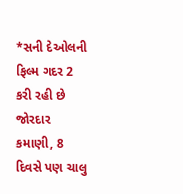*સની દેઓલની ફિલ્મ ગદર 2 કરી રહી છે જોરદાર કમાણી, 8 દિવસે પણ ચાલુ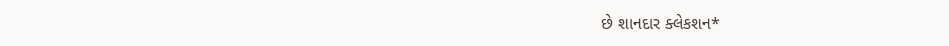છે શાનદાર ક્લેકશન*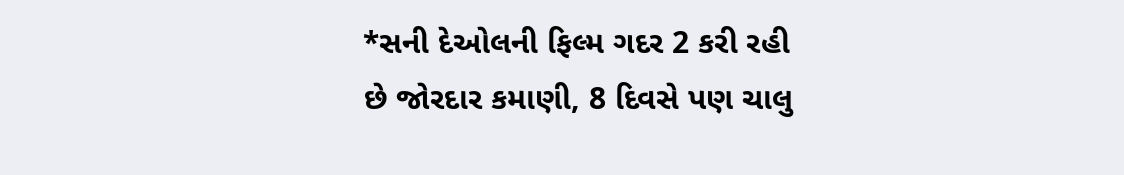*સની દેઓલની ફિલ્મ ગદર 2 કરી રહી છે જોરદાર કમાણી, 8 દિવસે પણ ચાલુ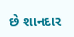છે શાનદાર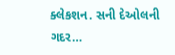ક્લેકશન. સની દેઓલની ગદર…